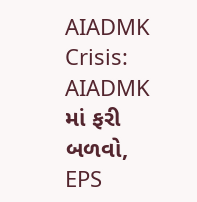AIADMK Crisis: AIADMK માં ફરી બળવો, EPS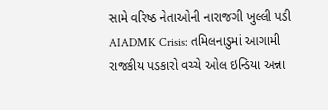સામે વરિષ્ઠ નેતાઓની નારાજગી ખુલ્લી પડી
AIADMK Crisis: તમિલનાડુમાં આગામી રાજકીય પડકારો વચ્ચે ઓલ ઇન્ડિયા અન્ના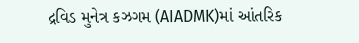દ્રવિડ મુનેત્ર કઝગમ (AIADMK)માં આંતરિક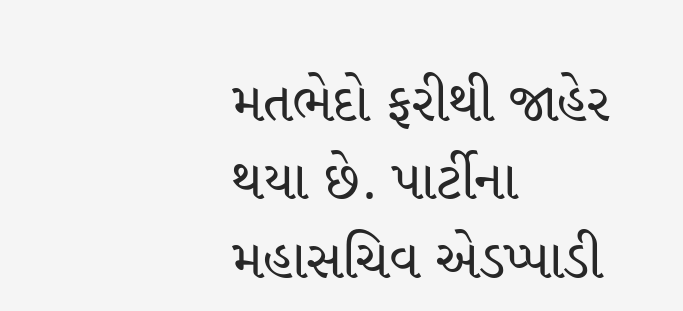મતભેદો ફરીથી જાહેર થયા છે. પાર્ટીના મહાસચિવ એડપ્પાડી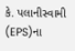કે. પલાનીસ્વામી (EPS)ના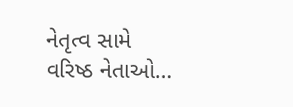નેતૃત્વ સામે વરિષ્ઠ નેતાઓ…